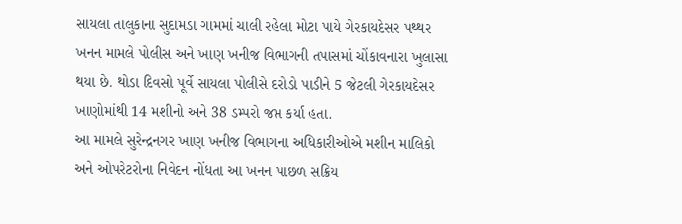સાયલા તાલુકાના સુદામડા ગામમાં ચાલી રહેલા મોટા પાયે ગેરકાયદેસર પથ્થર ખનન મામલે પોલીસ અને ખાણ ખનીજ વિભાગની તપાસમાં ચોંકાવનારા ખુલાસા થયા છે. થોડા દિવસો પૂર્વે સાયલા પોલીસે દરોડો પાડીને 5 જેટલી ગેરકાયદેસર ખાણોમાંથી 14 મશીનો અને 38 ડમ્પરો જપ્ત કર્યા હતા.
આ મામલે સુરેન્દ્રનગર ખાણ ખનીજ વિભાગના અધિકારીઓએ મશીન માલિકો અને ઓપરેટરોના નિવેદન નોંધતા આ ખનન પાછળ સક્રિય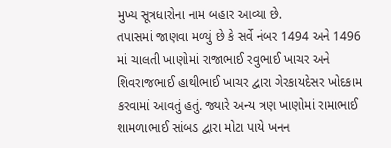મુખ્ય સૂત્રધારોના નામ બહાર આવ્યા છે.
તપાસમાં જાણવા મળ્યું છે કે સર્વે નંબર 1494 અને 1496 માં ચાલતી ખાણોમાં રાજાભાઈ રવુભાઈ ખાચર અને શિવરાજભાઈ હાથીભાઈ ખાચર દ્વારા ગેરકાયદેસર ખોદકામ કરવામાં આવતું હતું. જ્યારે અન્ય ત્રણ ખાણોમાં રામાભાઈ શામળાભાઈ સાંબડ દ્વારા મોટા પાયે ખનન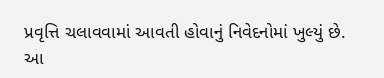પ્રવૃત્તિ ચલાવવામાં આવતી હોવાનું નિવેદનોમાં ખુલ્યું છે.
આ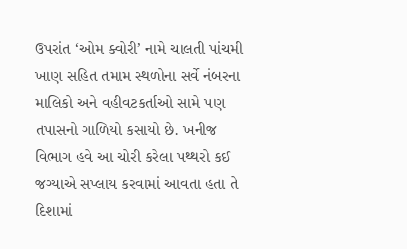ઉપરાંત ‘ઓમ ક્વોરી’ નામે ચાલતી પાંચમી ખાણ સહિત તમામ સ્થળોના સર્વે નંબરના માલિકો અને વહીવટકર્તાઓ સામે પણ તપાસનો ગાળિયો કસાયો છે. ખનીજ વિભાગ હવે આ ચોરી કરેલા પથ્થરો કઈ જગ્યાએ સપ્લાય કરવામાં આવતા હતા તે દિશામાં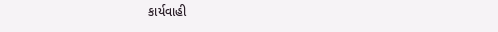કાર્યવાહી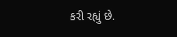કરી રહ્યું છે.